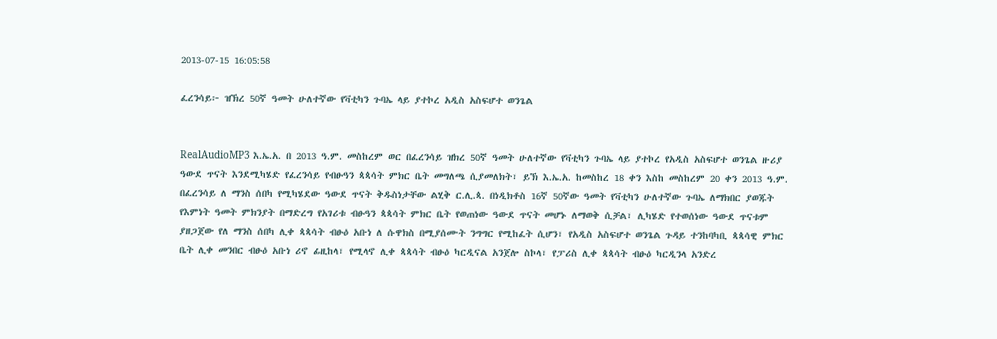2013-07-15 16:05:58

ፈረንሳይ፦ ዝኽረ 50ኛ ዓመት ሁለተኛው የቫቲካን ጉባኤ ላይ ያተኮረ አዲስ አስፍሆተ ወንጌል


RealAudioMP3 እ.ኤ.አ. በ 2013 ዓ.ም. መስከረም ወር በፈረንሳይ ዝክረ 50ኛ ዓመት ሁለተኛው የቫቲካን ጉባኤ ላይ ያተኮረ የአዲስ አስፍሆተ ወንጌል ዙሪያ ዓውደ ጥናት እንደሚካሄድ የፈረንሳይ የብፁዓን ጳጳሳት ምክር ቤት መግለጫ ሲያመለክት፣ ይኽ እ.ኤ.አ. ከመስከረ 18 ቀን እስከ መስከረም 20 ቀን 2013 ዓ.ም. በፈረንሳይ ለ ማንስ ሰበካ የሚካሄደው ዓውደ ጥናት ቅዱስነታቸው ልሂቅ ር.ሊ.ጳ. በነዲክቶስ 16ኛ 50ኛው ዓመት የቫቲካን ሁለተኛው ጉባኤ ለማክበር ያወጁት የእምነት ዓመት ምክንያት በማድረግ የአገሪቱ ብፁዓን ጳጳሳት ምክር ቤት የወጠነው ዓውደ ጥናት መሆኑ ለማወቅ ሲቻል፣ ሊካሄድ የተወሰነው ዓውደ ጥናቱም ያዘጋጀው የለ ማንስ ሰበካ ሊቀ ጳጳሳት ብፁዕ አቡነ ለ ሱዋክስ በሚያሰሙት ንግግር የሚከፈት ሲሆን፣ የአዲስ አስፍሆተ ወንጌል ጉዳይ ተንከባካቢ ጳጳሳዊ ምክር ቤት ሊቀ መንበር ብፁዕ አቡነ ሪኖ ፊዚከላ፣ የሚላኖ ሊቀ ጳጳሳት ብፁዕ ካርዲናል አንጀሎ ስኮላ፣ የፓሪስ ሊቀ ጳጳሳት ብፁዕ ካርዲንላ አንድረ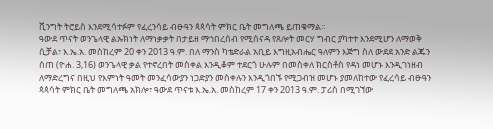ቪንግት ትሮይስ እንደሚሳተፉም የፈረንሳይ ብፁዓን ጳጳሳት ምክር ቤት መግለጫ ይጠቁማል።
ዓውደ ጥናት ወንጌላዊ ልኡክነት ለማነቃቃት በታይዘ ማኅበረሰብ የሚሰናዳ የጸሎት መርሃ ግብር ያካተተ እንደሚሆን ለማወቅ ሲቻል፣ እ.ኤ.አ. መስከረም 20 ቀን 2013 ዓ.ም. በለ ማንስ ካቴድራል አቢይ እግዚአብሔር ዓለምን እጅግ ስለ ውደደ አንድ ልጁን ሰጠ (ዮሐ. 3,16) ወንጌላዊ ቃል የተኖረበት መስቀል እንዲቆም ተደርጎ ሁሉም በመስቀለ ክርስቶስ የዳነ መሆኑ እንዲገነዘብ ለማድረግና በዚህ የእምነት ዓመት መንፈሳውያን ነጋድያን መስቀሉን እንዲጎበኙ የሚጋብዝ መሆኑ ያመለከተው የፈረሳይ ብፁዓን ጳጳሳት ምክር ቤት መግለጫ አክሎ፣ ዓውደ ጥናቱ እ.ኤ.አ. መስከረም 17 ቀን 2013 ዓ.ም. ፓሪስ በሚገኘው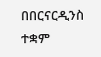በበርናርዲንስ ተቋም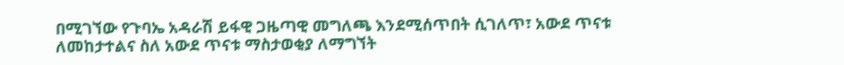በሚገኘው የጉባኤ አዳራሽ ይፋዊ ጋዜጣዊ መግለጫ እንደሚሰጥበት ሲገለጥ፣ አውደ ጥናቱ ለመከታተልና ስለ አውደ ጥናቱ ማስታወቂያ ለማግኘት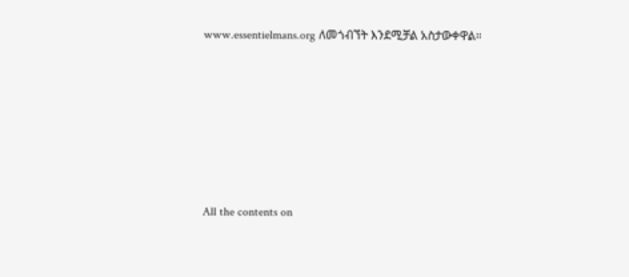www.essentielmans.org ለመጎብኘት እንደሚቻል አስታውቀዋል።







All the contents on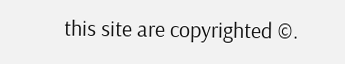this site are copyrighted ©.